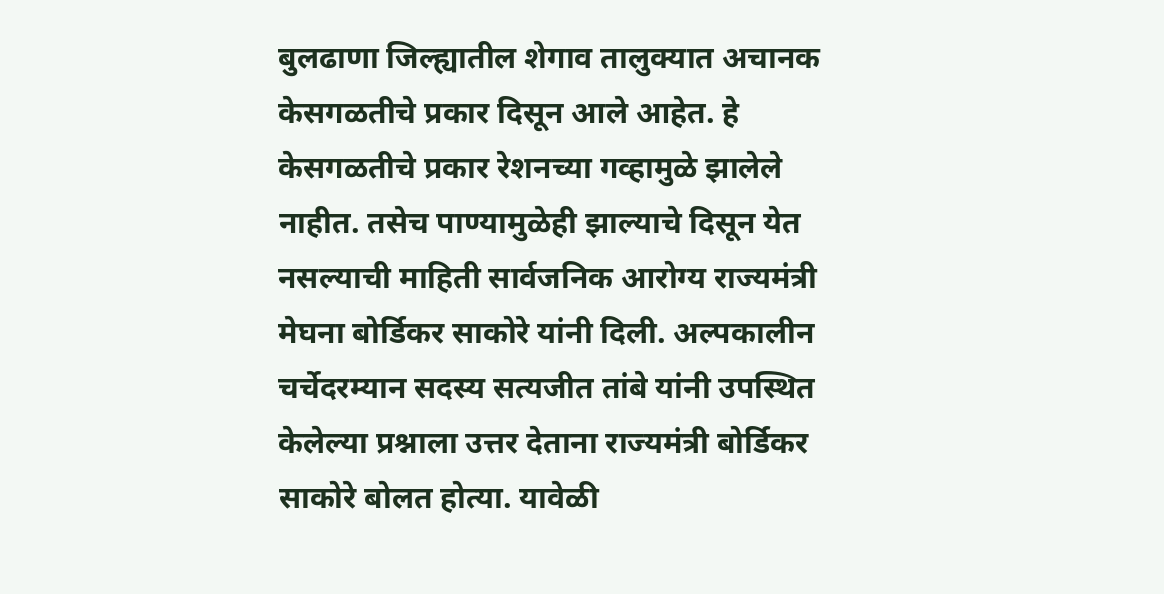बुलढाणा जिल्ह्यातील शेगाव तालुक्यात अचानक केसगळतीचे प्रकार दिसून आले आहेत. हे केसगळतीचे प्रकार रेशनच्या गव्हामुळे झालेले नाहीत. तसेच पाण्यामुळेही झाल्याचे दिसून येत नसल्याची माहिती सार्वजनिक आरोग्य राज्यमंत्री मेघना बोर्डिकर साकोरे यांनी दिली. अल्पकालीन चर्चेदरम्यान सदस्य सत्यजीत तांबे यांनी उपस्थित केलेल्या प्रश्नाला उत्तर देताना राज्यमंत्री बोर्डिकर साकोरे बोलत होत्या. यावेळी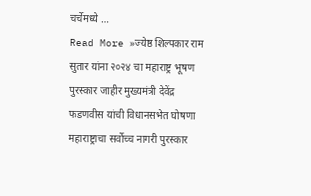चर्चेमध्ये …
Read More »ज्येष्ठ शिल्पकार राम सुतार यांना २०२४ चा महाराष्ट्र भूषण पुरस्कार जाहीर मुख्यमंत्री देवेंद्र फडणवीस यांची विधानसभेत घोषणा
महाराष्ट्राचा सर्वोच्च नागरी पुरस्कार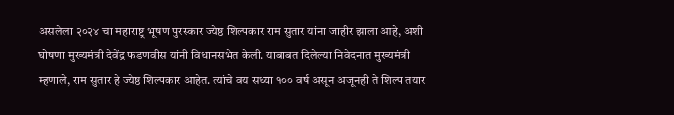असलेला २०२४ चा महाराष्ट्र भूषण पुरस्कार ज्येष्ठ शिल्पकार राम सुतार यांना जाहीर झाला आहे, अशी घोषणा मुख्यमंत्री देवेंद्र फडणवीस यांनी विधानसभेत केली. याबाबत दिलेल्या निवेदनात मुख्यमंत्री म्हणाले, राम सुतार हे ज्येष्ठ शिल्पकार आहेत. त्यांचे वय सध्या १०० वर्ष असून अजूनही ते शिल्प तयार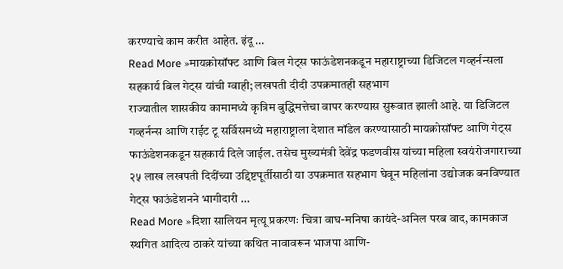करण्याचे काम करीत आहेत. इंदू …
Read More »मायक्रोसॉफ्ट आणि बिल गेट्स फाऊंडेशनकडून महाराष्ट्राच्या डिजिटल गव्हर्नन्सला सहकार्य बिल गेट्स यांची ग्वाही; लखपती दीदी उपक्रमातही सहभाग
राज्यातील शासकीय कामामध्ये कृत्रिम बुद्धिमत्तेचा वापर करण्यास सुरूवात झाली आहे. या डिजिटल गव्हर्नन्स आणि राईट टू सर्विसमध्ये महाराष्ट्राला देशात मॉडेल करण्यासाठी मायक्रोसॉफ्ट आणि गेट्स फाऊंडेशनकडून सहकार्य दिले जाईल. तसेच मुख्यमंत्री देवेंद्र फडणवीस यांच्या महिला स्वयंरोजगाराच्या २५ लाख लखपती दिदींच्या उद्दिष्टपूर्तीसाठी या उपक्रमात सहभाग घेवून महिलांना उद्योजक बनविण्यात गेट्स फाऊंडेशनने भागीदारी …
Read More »दिशा सालियन मृत्यू प्रकरणः चित्रा वाघ-मनिषा कायंदे-अनिल परब वाद, कामकाज स्थगित आदित्य ठाकरे यांच्या कथित नावावरून भाजपा आणि-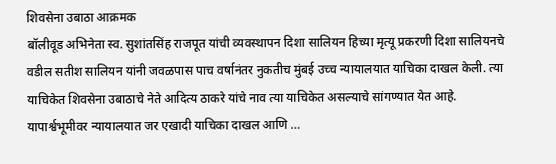शिवसेना उबाठा आक्रमक
बॉलीवूड अभिनेता स्व. सुशांतसिंह राजपूत यांची व्यवस्थापन दिशा सालियन हिच्या मृत्यू प्रकरणी दिशा सालियनचे वडील सतीश सालियन यांनी जवळपास पाच वर्षानंतर नुकतीच मुंबई उच्च न्यायालयात याचिका दाखल केली. त्या याचिकेत शिवसेना उबाठाचे नेते आदित्य ठाकरे यांचे नाव त्या याचिकेत असल्याचे सांगण्यात येत आहे. यापार्श्वभूमीवर न्यायालयात जर एखादी याचिका दाखल आणि …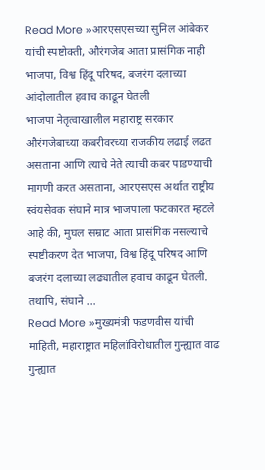Read More »आरएसएसच्या सुनिल आंबेकर यांची स्पष्टोक्ती, औरंगजेब आता प्रासंगिक नाही भाजपा, विश्व हिंदू परिषद, बजरंग दलाच्या आंदोलातील हवाच काढून घेतली
भाजपा नेतृत्वाखालील महाराष्ट्र सरकार औरंगजेबाच्या कबरीवरच्या राजकीय लढाई लढत असताना आणि त्याचे नेते त्याची कबर पाडण्याची मागणी करत असताना, आरएसएस अर्थात राष्ट्रीय स्वंयसेवक संघाने मात्र भाजपाला फटकारत म्हटले आहे की, मुघल सम्राट आता प्रासंगिक नसल्याचे स्पष्टीकरण देत भाजपा, विश्व हिंदू परिषद आणि बजरंग दलाच्या लढ्यातील हवाच काढून घेतली. तथापि, संघाने …
Read More »मुख्यमंत्री फडणवीस यांची माहिती, महाराष्ट्रात महिलांविरोधातील गुन्ह्यात वाढ गुन्ह्यात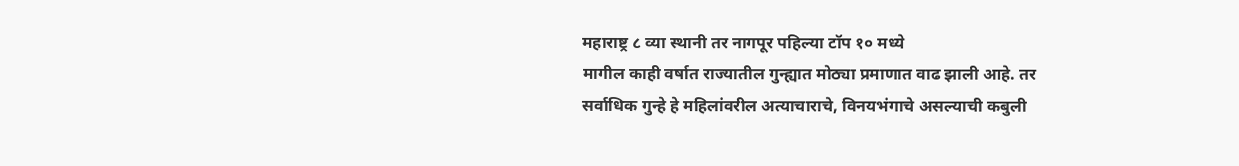महाराष्ट्र ८ व्या स्थानी तर नागपूर पहिल्या टॉप १० मध्ये
मागील काही वर्षात राज्यातील गुन्ह्यात मोठ्या प्रमाणात वाढ झाली आहे. तर सर्वाधिक गुन्हे हे महिलांवरील अत्याचाराचे, विनयभंगाचे असल्याची कबुली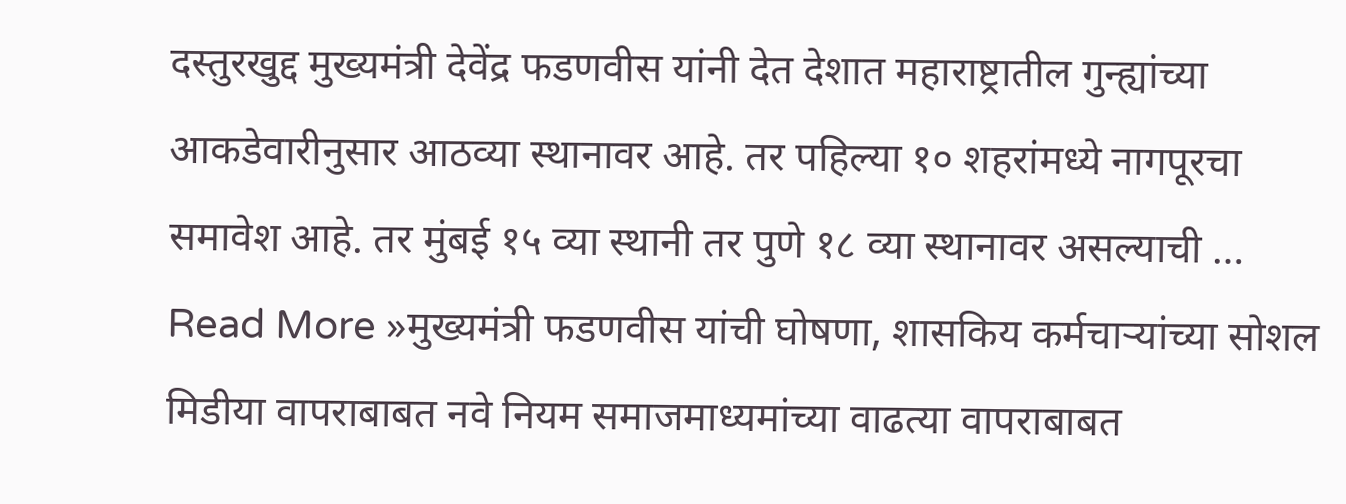दस्तुरखुद्द मुख्यमंत्री देवेंद्र फडणवीस यांनी देत देशात महाराष्ट्रातील गुन्ह्यांच्या आकडेवारीनुसार आठव्या स्थानावर आहे. तर पहिल्या १० शहरांमध्ये नागपूरचा समावेश आहे. तर मुंबई १५ व्या स्थानी तर पुणे १८ व्या स्थानावर असल्याची …
Read More »मुख्यमंत्री फडणवीस यांची घोषणा, शासकिय कर्मचाऱ्यांच्या सोशल मिडीया वापराबाबत नवे नियम समाजमाध्यमांच्या वाढत्या वापराबाबत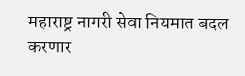महाराष्ट्र नागरी सेवा नियमात बदल करणार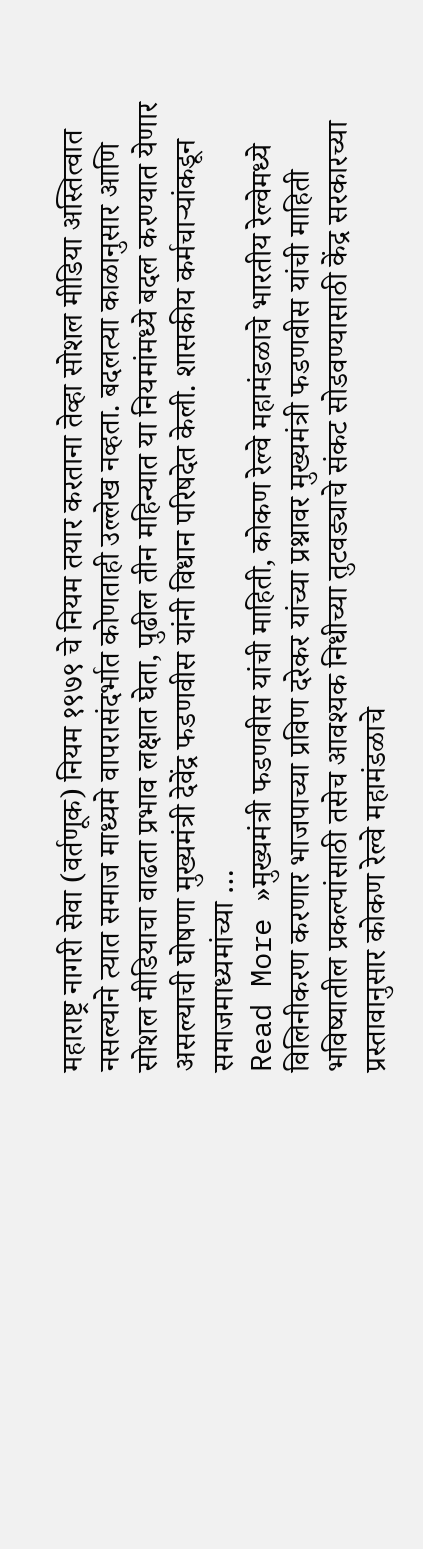महाराष्ट्र नागरी सेवा (वर्तणूक) नियम १९७९ चे नियम तयार करताना तेव्हा सोशल मीडिया अस्तित्वात नसल्याने त्यात समाज माध्यमे वापरासंदर्भात कोणताही उल्लेख नव्हता. बदलत्या काळानुसार आणि सोशल मीडियाचा वाढता प्रभाव लक्षात घेता, पुढील तीन महिन्यात या नियमांमध्ये बदल करण्यात येणार असल्याची घोषणा मुख्यमंत्री देवेंद्र फडणवीस यांनी विधान परिषदेत केली. शासकीय कर्मचाऱ्यांकडून समाजमाध्यमांच्या …
Read More »मुख्यमंत्री फडणवीस यांची माहिती, कोकण रेल्वे महामंडळाचे भारतीय रेल्वेमध्ये विलिनीकरण करणार भाजपाच्या प्रविण दरेकर यांच्या प्रश्नावर मुख्यमंत्री फडणवीस यांची माहिती
भविष्यातील प्रकल्पांसाठी तसेच आवश्यक निधीच्या तुटवड्याचे संकट सोडवण्यासाठी केंद्र सरकारच्या प्रस्तावानुसार कोकण रेल्वे महामंडळाचे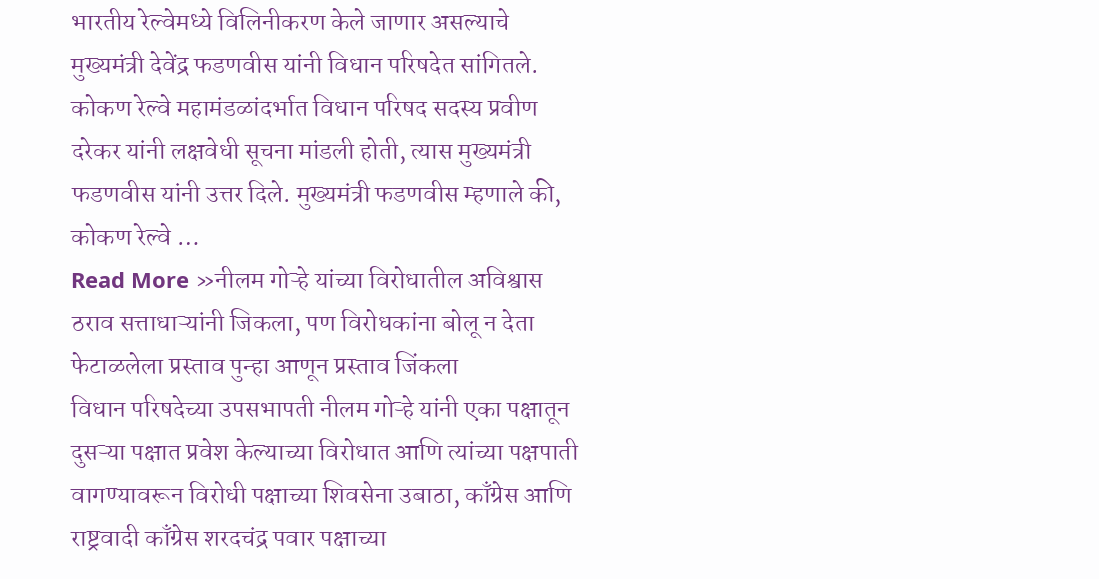भारतीय रेल्वेमध्ये विलिनीकरण केले जाणार असल्याचे मुख्यमंत्री देवेंद्र फडणवीस यांनी विधान परिषदेत सांगितले. कोकण रेल्वे महामंडळांदर्भात विधान परिषद सदस्य प्रवीण दरेकर यांनी लक्षवेधी सूचना मांडली होती, त्यास मुख्यमंत्री फडणवीस यांनी उत्तर दिले. मुख्यमंत्री फडणवीस म्हणाले की, कोकण रेल्वे …
Read More »नीलम गोऱ्हे यांच्या विरोधातील अविश्वास ठराव सत्ताधाऱ्यांनी जिकला, पण विरोधकांना बोलू न देता फेटाळलेला प्रस्ताव पुन्हा आणून प्रस्ताव जिंकला
विधान परिषदेच्या उपसभापती नीलम गोऱ्हे यांनी एका पक्षातून दुसऱ्या पक्षात प्रवेश केल्याच्या विरोधात आणि त्यांच्या पक्षपाती वागण्यावरून विरोधी पक्षाच्या शिवसेना उबाठा, काँग्रेस आणि राष्ट्रवादी काँग्रेस शरदचंद्र पवार पक्षाच्या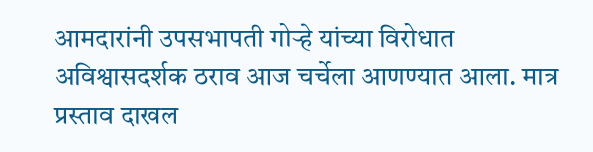आमदारांनी उपसभापती गोऱ्हे यांच्या विरोधात अविश्वासदर्शक ठराव आज चर्चेला आणण्यात आला. मात्र प्रस्ताव दाखल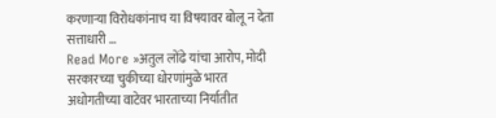करणाऱ्या विरोधकांनाच या विषयावर बोलू न देता सत्ताधारी …
Read More »अतुल लोंढे यांचा आरोप, मोदी सरकारच्या चुकीच्या धोरणांमुळे भारत अधोगतीच्या वाटेवर भारताच्या निर्यातीत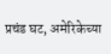प्रचंड घट, अमेरिकेच्या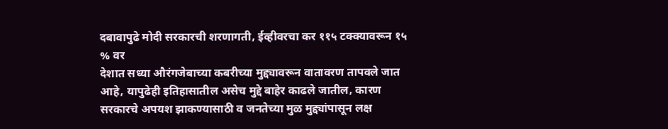दबावापुढे मोदी सरकारची शरणागती, ईव्हीवरचा कर ११५ टक्क्यावरून १५ % वर
देशात सध्या औरंगजेबाच्या कबरीच्या मुद्द्यावरून वातावरण तापवले जात आहे, यापुढेही इतिहासातील असेच मुद्दे बाहेर काढले जातील, कारण सरकारचे अपयश झाकण्यासाठी व जनतेच्या मुळ मुद्द्यांपासून लक्ष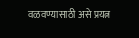वळवण्यासाठी असे प्रयत्न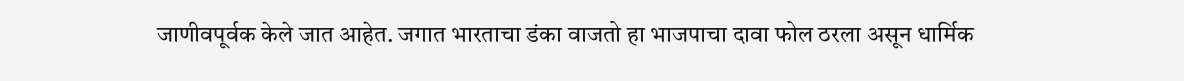जाणीवपूर्वक केले जात आहेत. जगात भारताचा डंका वाजतो हा भाजपाचा दावा फोल ठरला असून धार्मिक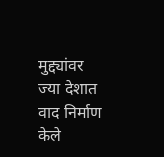मुद्द्यांवर ज्या देशात वाद निर्माण केले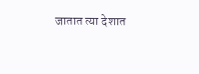जातात त्या देशात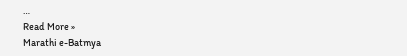…
Read More »
Marathi e-Batmya